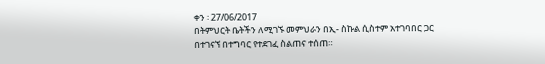ቀን ፡ 27/06/2017
በትምህርት ቤትችን ለሚገኙ መምህራን በኢ- ስኩል ሲስተም አተገባበር ጋር በተገናኘ በተግባር የተደገፈ ስልጠና ተሰጠ።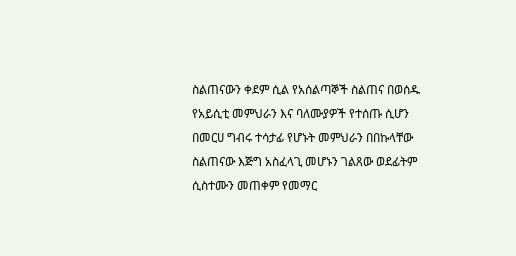ስልጠናውን ቀደም ሲል የአሰልጣኞች ስልጠና በወሰዱ የአይሲቲ መምህራን እና ባለሙያዎች የተሰጡ ሲሆን በመርሀ ግብሩ ተሳታፊ የሆኑት መምህራን በበኩላቸው ስልጠናው እጅግ አስፈላጊ መሆኑን ገልጸው ወደፊትም ሲስተሙን መጠቀም የመማር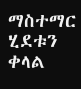ማስተማር ሂደቱን ቀላል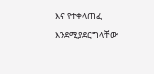እና የተቀላጠፈ እንደሚያደርግላቸው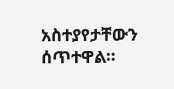አስተያየታቸውን ሰጥተዋል።